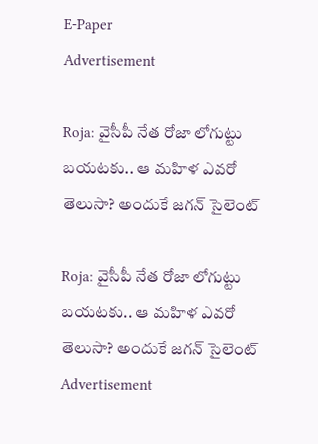E-Paper
Advertisement

Roja: వైసీపీ నేత రోజా లోగుట్టు బయటకు.. ఆ మహిళ ఎవరో తెలుసా? అందుకే జగన్ సైలెంట్

Roja: వైసీపీ నేత రోజా లోగుట్టు బయటకు.. ఆ మహిళ ఎవరో తెలుసా? అందుకే జగన్ సైలెంట్
Advertisement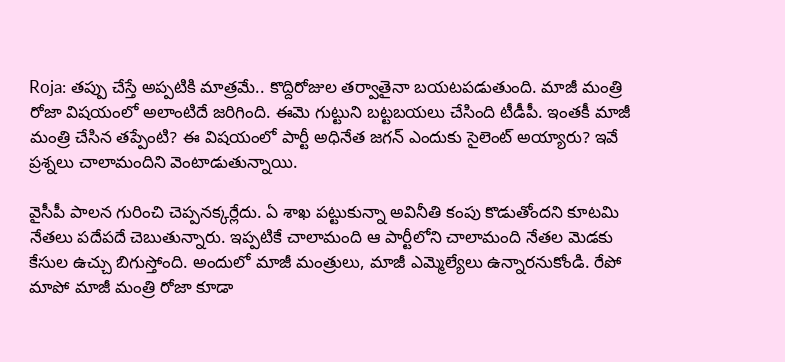Roja: తప్పు చేస్తే అప్పటికి మాత్రమే.. కొద్దిరోజుల తర్వాతైనా బయటపడుతుంది. మాజీ మంత్రి రోజా విషయంలో అలాంటిదే జరిగింది. ఈమె గుట్టుని బట్టబయలు చేసింది టీడీపీ. ఇంతకీ మాజీ మంత్రి చేసిన తప్పేంటి? ఈ విషయంలో పార్టీ అధినేత జగన్ ఎందుకు సైలెంట్ అయ్యారు? ఇవే ప్రశ్నలు చాలామందిని వెంటాడుతున్నాయి.

వైసీపీ పాలన గురించి చెప్పనక్కర్లేదు. ఏ శాఖ పట్టుకున్నా అవినీతి కంపు కొడుతోందని కూటమి నేతలు పదేపదే చెబుతున్నారు. ఇప్పటికే చాలామంది ఆ పార్టీలోని చాలామంది నేతల మెడకు కేసుల ఉచ్చు బిగుస్తోంది. అందులో మాజీ మంత్రులు, మాజీ ఎమ్మెల్యేలు ఉన్నారనుకోండి. రేపో మాపో మాజీ మంత్రి రోజా కూడా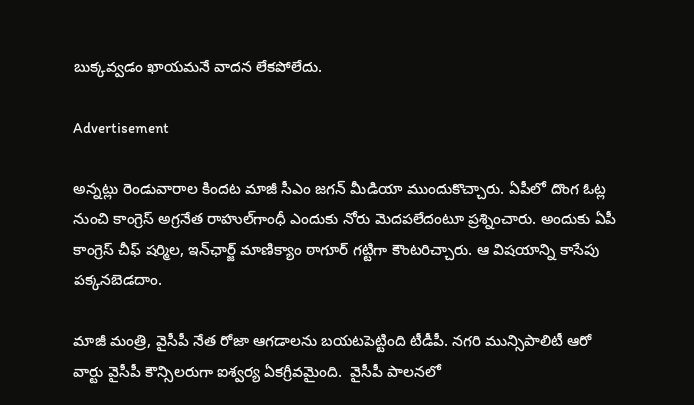బుక్కవ్వడం ఖాయమనే వాదన లేకపోలేదు.

Advertisement

అన్నట్లు రెండువారాల కిందట మాజీ సీఎం జగన్ మీడియా ముందుకొచ్చారు. ఏపీలో దొంగ ఓట్ల నుంచి కాంగ్రెస్ అగ్రనేత రాహుల్‌గాంధీ ఎందుకు నోరు మెదపలేదంటూ ప్రశ్నించారు. అందుకు ఏపీ కాంగ్రెస్ చీఫ్ షర్మిల, ఇన్‌ఛార్జ్ మాణిక్యాం ఠాగూర్ గట్టిగా కౌంటరిచ్చారు. ఆ విషయాన్ని కాసేపు పక్కనబెడదాం.

మాజీ మంత్రి, వైసీపీ నేత రోజా ఆగడాలను బయటపెట్టింది టీడీపీ. నగరి మున్సిపాలిటీ ఆరో వార్టు వైసీపీ కౌన్సిలరుగా ఐశ్వర్య ఏకగ్రీవమైంది.  వైసీపీ పాలనలో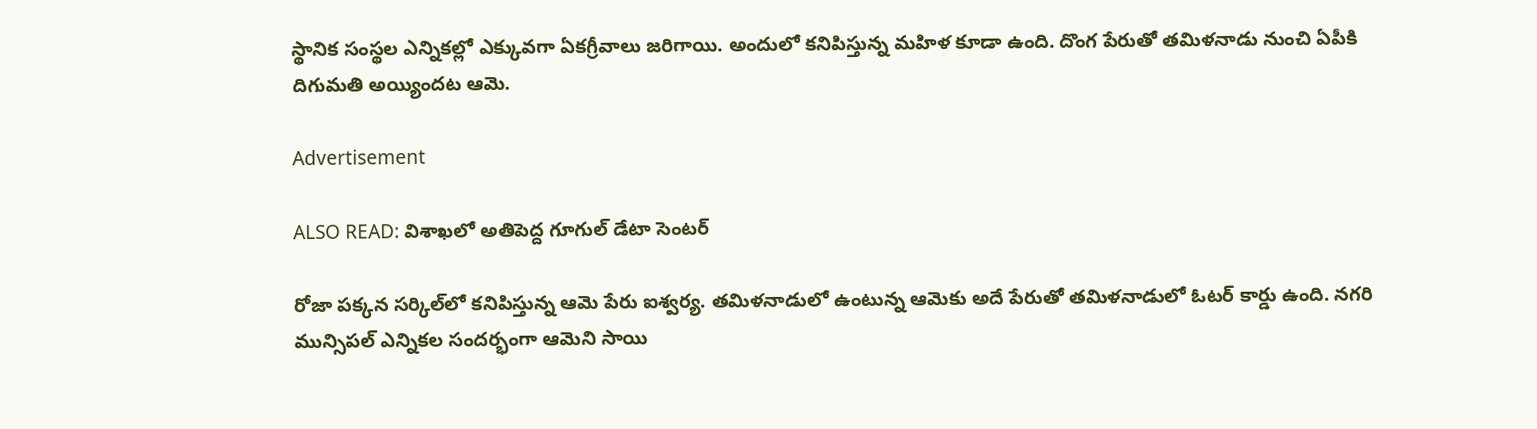స్థానిక సంస్థల ఎన్నికల్లో ఎక్కువగా ఏకగ్రీవాలు జరిగాయి. అందులో కనిపిస్తున్న మహిళ కూడా ఉంది. దొంగ పేరుతో తమిళనాడు నుంచి ఏపీకి దిగుమ‌తి అయ్యిందట ఆమె.

Advertisement

ALSO READ: విశాఖలో అతిపెద్ద గూగుల్ డేటా సెంటర్

రోజా పక్కన సర్కిల్‌లో కనిపిస్తున్న ఆమె పేరు ఐశ్వర్య. తమిళనాడులో ఉంటున్న ఆమెకు అదే పేరుతో త‌మిళ‌నాడులో ఓట‌ర్ కార్డు ఉంది. నగరి మున్సిపల్ ఎన్నికల సందర్భంగా ఆమెని సాయి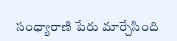సంధ్యారాణి పేరు మార్చేసింది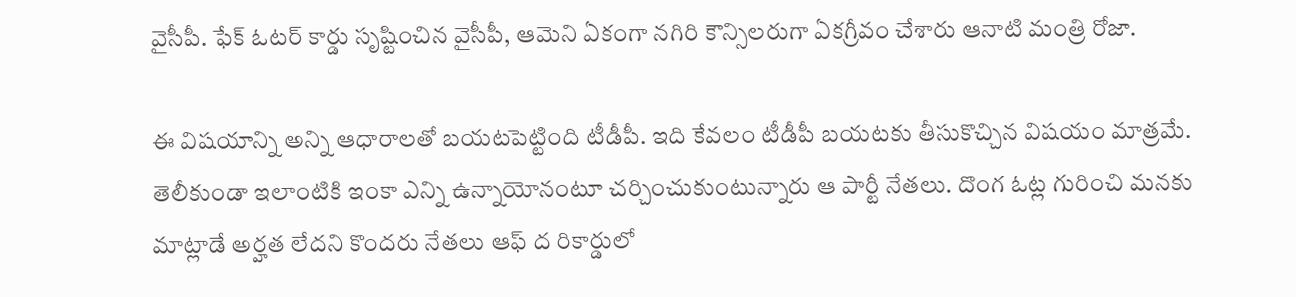వైసీపీ. ఫేక్ ఓటర్ కార్డు సృష్టించిన వైసీపీ, ఆమెని ఏకంగా నగిరి కౌన్సిలరుగా ఏకగ్రీవం చేశారు ఆనాటి మంత్రి రోజా.

ఈ విషయాన్ని అన్ని ఆధారాలతో బయటపెట్టింది టీడీపీ. ఇది కేవలం టీడీపీ బయటకు తీసుకొచ్చిన విషయం మాత్రమే. తెలీకుండా ఇలాంటికి ఇంకా ఎన్ని ఉన్నాయోనంటూ చర్చించుకుంటున్నారు ఆ పార్టీ నేతలు. దొంగ ఓట్ల గురించి మనకు మాట్లాడే అర్హత లేదని కొందరు నేతలు ఆఫ్ ద రికార్డులో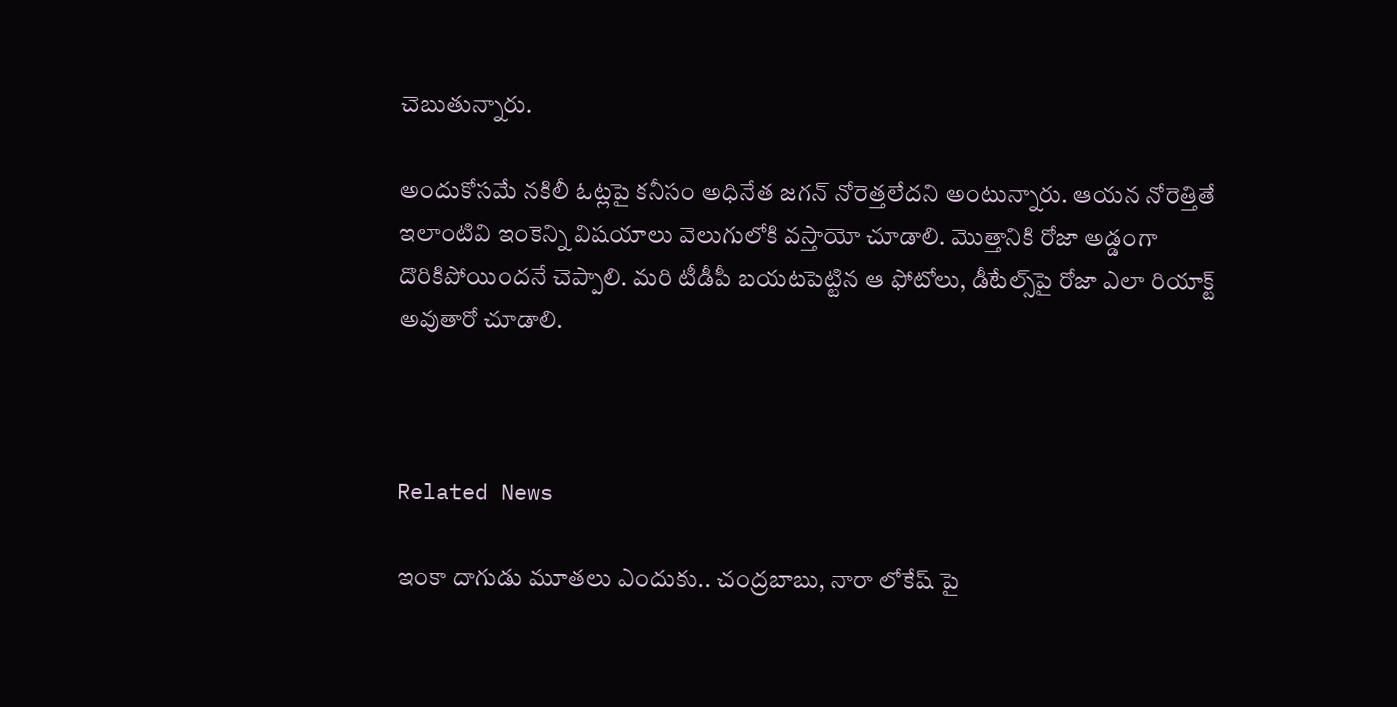చెబుతున్నారు.

అందుకోసమే నకిలీ ఓట్లపై కనీసం అధినేత జగన్ నోరెత్తలేదని అంటున్నారు. ఆయన నోరెత్తితే ఇలాంటివి ఇంకెన్ని విషయాలు వెలుగులోకి వస్తాయో చూడాలి. మొత్తానికి రోజా అడ్డంగా దొరికిపోయిందనే చెప్పాలి. మరి టీడీపీ బయటపెట్టిన ఆ ఫోటోలు, డీటేల్స్‌పై రోజా ఎలా రియాక్ట్ అవుతారో చూడాలి.



Related News

ఇంకా దాగుడు మూతలు ఎందుకు.. చంద్రబాబు, నారా లోకేష్ పై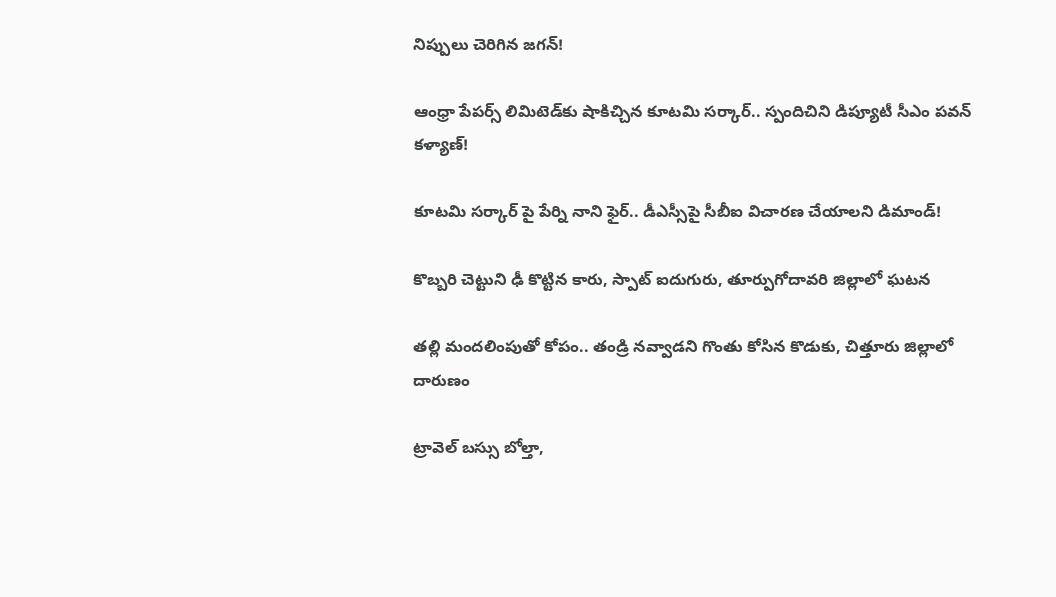నిప్పులు చెరిగిన జగన్!

ఆంధ్రా పేపర్స్ లిమిటెడ్‌కు షాకిచ్చిన కూటమి సర్కార్.. స్పందిచిని డిప్యూటీ సీఎం పవన్ కళ్యాణ్!

కూటమి సర్కార్ పై పేర్ని నాని ఫైర్.. డీఎస్సీపై సీబీఐ విచారణ చేయాలని డిమాండ్!

కొబ్బరి చెట్టుని ఢీ కొట్టిన కారు, స్పాట్ ఐదుగురు, తూర్పుగోదావరి జిల్లాలో ఘటన

తల్లి మందలింపుతో కోపం.. తండ్రి నవ్వాడని గొంతు కోసిన కొడుకు, చిత్తూరు జిల్లాలో దారుణం

ట్రావెల్ బస్సు బోల్తా,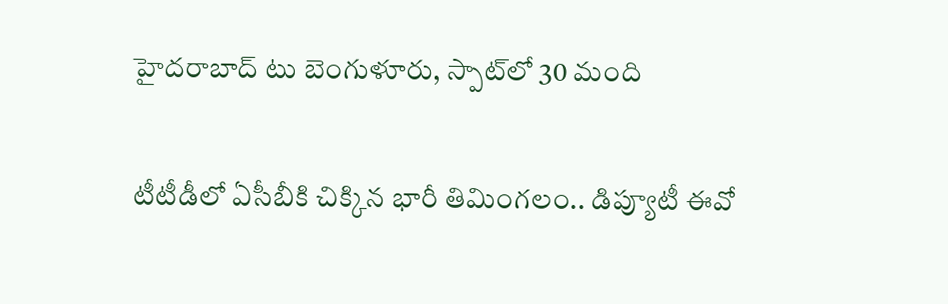హైదరాబాద్ టు బెంగుళూరు, స్పాట్‌లో 30 మంది

టీటీడీలో ఏసీబీకి చిక్కిన భారీ తిమింగలం.. డిప్యూటీ ఈవో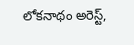లోకనాథం అరెస్ట్,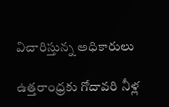విచారిస్తున్న అధికారులు

ఉత్తరాంధ్రకు గోదావరి నీళ్ల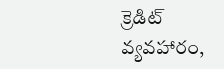క్రెడిట్ వ్యవహారం,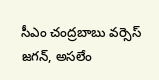సీఎం చంద్రబాబు వర్సెస్ జగన్, అసలేం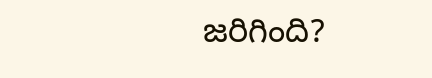జరిగింది?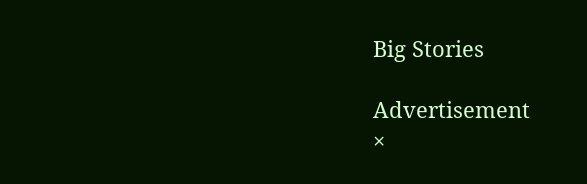Big Stories

Advertisement
×